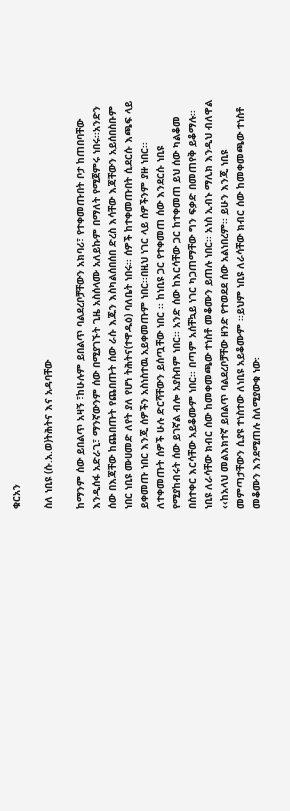ቁርአን

ስለ ነቢዩ (ሱ.አ.ወ)ትሕትና እና አዳባቸው

ከማንም ሰው ይበልጥ አዛኝ ፣ከሁሉም ይበልጥ ባልደረቦቻቸውን አክባሪ፣ የተቀመጡበት ቦታ ከጠበባቸው እንዲሰፋ አድራጊ፣ ማንኛውንም ሰው በሚያገኙት ጊዜ አስሰላሙ አለይኩም በማለት የሚጀምሩ ነበሩ፡፡አንድን ሰው በእጃቸው ከጨበጡት የጨበጡት ሰው ራሱ እጁን እስካልሰበሰበ ድረስ እሳቸው እጃቸውን አይሰበስቡም ነበር ነቢዩ ሙሀመድ ለየት ያለ የሆነ ትሕትና(ተዋዱዕ) ባለቤት ነበሩ፡፡ ሰዎች ከተቀመጡበት ሲደርሱ እጫፍ ላይ ይቀመጡ ነበር እንጂ ሰዎችን አስነስተዉ አይቀመጡም ነበር፡፡በዚህ ነገር ላይ ሰዎችንም ያዙ ነበር፡፡ለተቀመጡት ሰዎች ሁሉ ድርሻቸውን ይሰጧቸው ነበር ፡፡ ከነቢዩ ጋር የተቀመጠ ሰው እንደርሱ ነቢዩ የሚያከብሩት ሰው ይገኛል ብሎ አያስብም ነበር፡፡ አንድ ሰው ከእርሳቸው ጋር ከተቀመጠ ይህ ሰው ካልቆመ በስተቀር እርሳቸው አይቆሙም ነበር፡፡ በጣም አሰቸኳይ ነገር ካጋጠማቸው ግን ፍቃድ በመጠየቅ ይቆማሉ፡፡ ነቢዩ ለራሳቸው ክብር ሰው ከመቀመጫው ተነስቶ መቆሙን ይጠሉ ነበር፡፡ አነስ ኢብኑ ማሊክ እንዲህ ብለዋል ‹‹ከአላህ መልእክተኛ ይበልጥ ባልደረቦቻቸው ዘንድ የተወደደ ሰው አልነበረም፡፡ ይሁን እንጂ ነቢዩ መምጣታቸውን ሲያዩ ተነስተው ለነቢዩ አይቆሙም ፡፡ይህም ነቢዩ ለራሳቸው ክብር ሰው ከመቀመጫው ተነስቶ መቆሙን እንደሚጠሉ ስለሚያውቁ ነው፡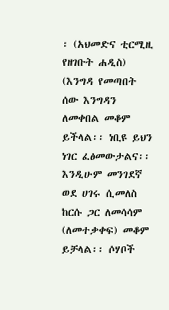፡ (አህመድና ቲርሚዚ የዘገቡት ሐዲስ) (እንግዳ የመጣበት ሰው እንግዳን ለመቀበል መቆም ይችላል፡፡ ነቢዩ ይህን ነገር ፈፅመውታልና፡፡ እንዲሁም መንገደኛ ወደ ሀገሩ ሲመለስ ከርሱ ጋር ለመሳሳም (ለመተቃቀፍ) መቆም ይቻላል፡፡ ሶሃቦች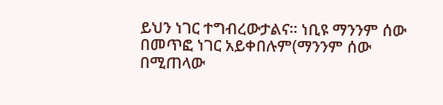ይህን ነገር ተግብረውታልና፡፡ ነቢዩ ማንንም ሰው በመጥፎ ነገር አይቀበሉም(ማንንም ሰው በሚጠላው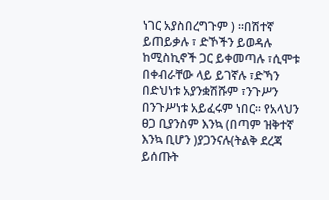ነገር አያስበረግጉም ) ፡፡በሽተኛ ይጠይቃሉ ፣ ድኾችን ይወዳሉ ከሚስኪኖች ጋር ይቀመጣሉ ፣ሲሞቱ በቀብራቸው ላይ ይገኛሉ ፣ድኻን በድህነቱ አያንቋሽሹም ፣ንጉሥን በንጉሥነቱ አይፈሩም ነበር፡፡ የአላህን ፀጋ ቢያንስም እንኳ (በጣም ዝቅተኛ እንኳ ቢሆን )ያጋንናሉ(ትልቅ ደረጃ ይሰጡት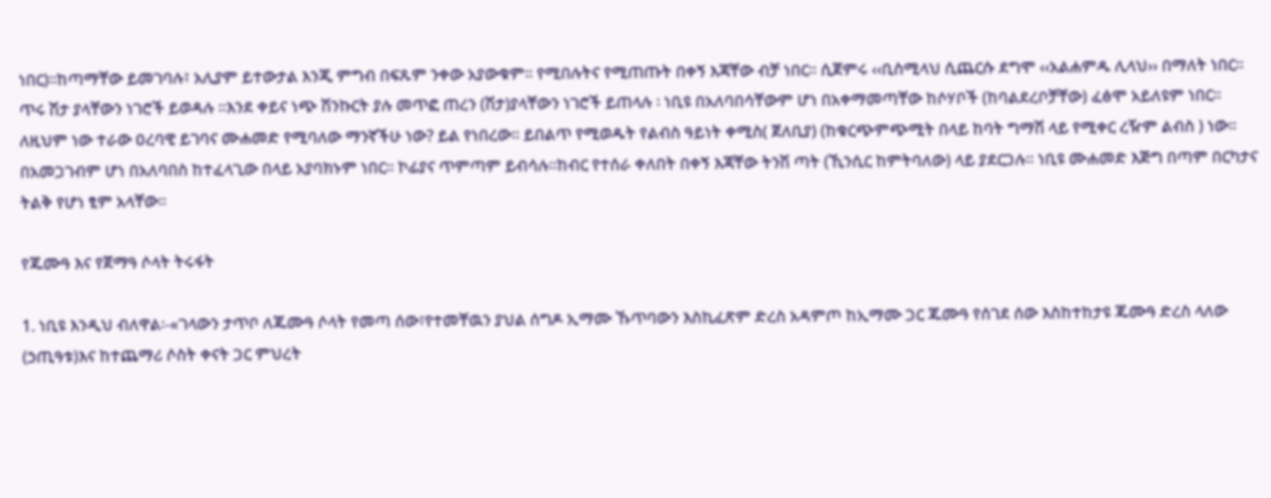ነበር)፡፡ከጣማቸው ይመገባሉ፣ አሊያም ይተውታል እንጂ ምግብ በፍጹም ንቀው አያውቁም፡፡ የሚበሉትና የሚጠጡት በቀኝ እጃቸው ብቻ ነበር፡፡ ሲጀምሩ ‹‹ቢስሚላህ ሲጨርሱ ደግሞ ‹‹አልሐምዱ ሊላህ›› በማለት ነበር፡፡ ጥሩ ሽታ ያላቸውን ነገሮች ይወዳሉ ፡፡እንደ ቀይና ነጭ ሽንኩርት ያሉ መጥፎ ጠረን (ሽታ)ያላቸውን ነገሮች ይጠላሉ ፡ ነቢዩ በአለባበሳቸውም ሆነ በአቀማመጣቸው ከሶሃቦች (ከባልደረቦቻቸው) ፈፅሞ አይለዩም ነበር፡፡ ለዚህም ነው ተራው ዐረባዊ ይገባና ሙሐመድ የሚባለው ማንኛችሁ ነው? ይል የነበረው፡፡ ይበልጥ የሚወዱት የልብስ ዓይነት ቀሚስ( ጀለቢያ) (ከቁርጭምጭሚት በላይ ከባት ግማሽ ላይ የሚቀር ረዥም ልብስ ) ነው፡፡በአመጋገብም ሆነ በአለባበስ ከተፈላጊው በላይ አያባክኑም ነበር፡፡ ኮፊያና ጥምጣም ይብሳሉ፡፡ከብር የተሰራ ቀለበት በቀኝ እጃቸው ትንሽ ጣት (ኺንሲር ከምትባለው) ላይ ያደርጋሉ፡፡ ነቢዩ ሙሐመድ እጅግ በጣም በርካታና ትልቅ የሆነ ፂም አላቸው፡፡

የጁሙዓ እና የጀማዓ ሶላት ትሩፋት

1. ነቢዩ እንዲህ ብለዋል፡-«ገላውን ታጥቦ ለጁሙዓ ሶላት የመጣ ሰው፣የተመቸዉን ያህል ሰግዶ ኢማሙ ኹጥባውን እስኪፈጽም ድረስ አዳምጦ ከኢማሙ ጋር ጁሙዓ የሰገደ ሰው እስከተከታዩ ጁሙዓ ድረስ ላለው (ኃጢዓቱ)እና ከተጨማሪ ሶስት ቀናት ጋር ምህረት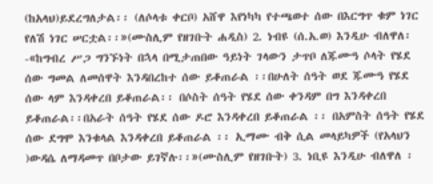(ከአላህ)ይደረግለታል፡፡ (ለሶላቱ ቀርቦ) አሸዋ እየነካካ የተጫወተ ሰው በእርግጥ ቁም ነገር የለሽ ነገር ሠርቷል፡፡»(ሙስሊም የዘገቡት ሐዲስ) 2. ነብዩ (ሰ.አ.ወ) እንዲሁ ብለዋለ፡-«ከግብረ ሥጋ ግንኙነት በኋላ በሚታጠበው ዓይነት ገላውን ታጥቦ ለጁሙዓ ሶላት የሄደ ሰው ግመል ለመሰዋት እንዳበረከተ ሰው ይቆጠራል ፡፡በሁለት ሰዓት ወደ ጁሙዓ የሄደ ሰው ላም እንዳቀረበ ይቆጠራል፡፡ በሶስት ሰዓት የሄደ ሰው ቀንዳም በግ እንዳቀረበ ይቆጠራል፡፡በአራት ሰዓት የሄደ ሰው ዶሮ እንዳቀረበ ይቆጠራል ፡፡ በአምስት ሰዓት የሄደ ሰው ደግሞ እንቁላል እንዳቀረበ ይቆጠራል ፡፡ ኢማሙ ብቅ ሲል መላይካዎች (የአላህን )ውዳሴ ለማዳመጥ በቦታው ይገኛሉ፡፡»(ሙስሊም የዘገቡት) 3. ነቢዩ እንዲሁ ብለዋለ ፡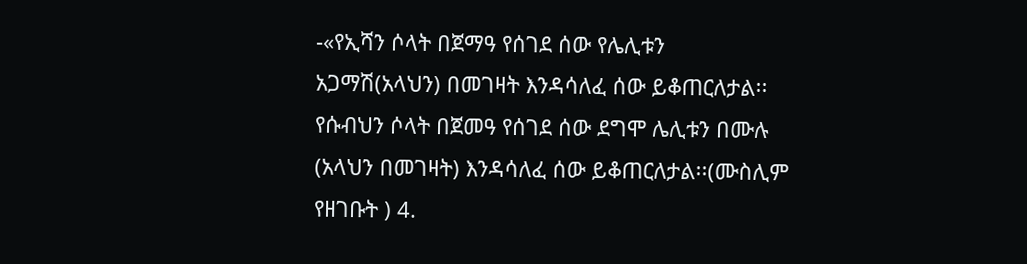-«የኢሻን ሶላት በጀማዓ የሰገደ ሰው የሌሊቱን አጋማሽ(አላህን) በመገዛት እንዳሳለፈ ሰው ይቆጠርለታል፡፡ የሱብህን ሶላት በጀመዓ የሰገደ ሰው ደግሞ ሌሊቱን በሙሉ (አላህን በመገዛት) እንዳሳለፈ ሰው ይቆጠርለታል፡፡(ሙስሊም የዘገቡት ) 4.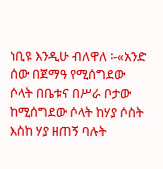ነቢዩ እንዲሁ ብለዋለ ፡-«አንድ ሰው በጀማዓ የሚሰግደው ሶላት በቤቱና በሥራ ቦታው ከሚሰግደው ሶላት ከሃያ ሶስት እስከ ሃያ ዘጠኝ ባሉት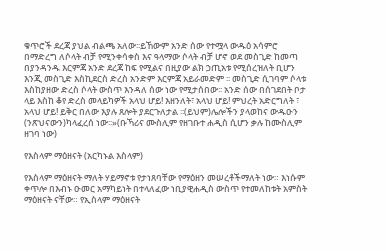ቁጥሮች ደረጃ ያህል ብልጫ አለው፡፡ይኸውም አንድ ሰው የተሟላ ውዱዕ አሳምሮ በማድረግ ለሶላት ብቻ የሚንቀሳቀስ እና ዓላማው ሶላት ብቻ ሆኖ ወደ መስጊድ ከመጣ በያንዳንዱ እርምጃ አንድ ደረጃ ከፍ የሚልና በዚያው ልክ ኃጢአቱ የሚሰረዝለት ቢሆን እንጂ መስጊድ እስኪደርስ ድረስ አንድም እርምጃ አይራመድም ፡፡ መስጊድ ሲገባም ሶላቱ እስከያዘው ድረስ ሶላት ውስጥ እንዳለ ሰው ነው የሚታሰበው፡፡ አንድ ሰው በሰገደበት ቦታ ላይ እስከ ቆየ ድረስ መላይካዎች አላህ ሆይ! እዘንለት፣ አላህ ሆይ! ምህረት አድርግለት ፣ አላህ ሆይ! ይቅር በለው እያሉ ጸሎት ያደርጉለታል ፡፡(ይህም)ሌሎችን ያላወከና ውዱዑን (ንጽህናውን)ካላፈረሰ ነው፡፡»(ቡኻሪና ሙስሊም የዘገቡተ ሐዲስ ሲሆን ቃሉ ከሙስሊም ዘገባ ነው)

የእስላም ማዕዘናት (አርካኑል እስላም)

የእስላም ማዕዘናት ማለት ሃይማኖቱ የታነጸባቸው የማዕዘን መሠረቶችማለት ነው። እነሱም ቀጥሎ በእብኑ ዑመር አማካይነት በተላለፈው ነቢያዊሐዲስ ውስጥ የተመለከቱት አምስት ማዕዘናት ናቸው። የኢስላም ማዕዘናት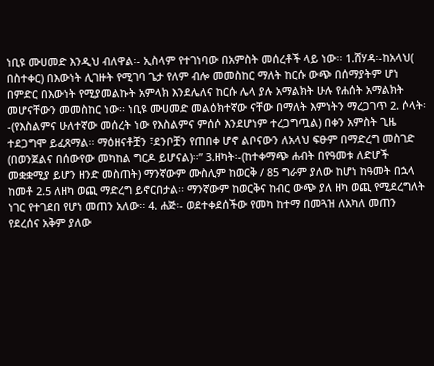ነቢዩ ሙሀመድ እንዲህ ብለዋል፡- ኢስላም የተገነባው በአምስት መሰረቶች ላይ ነው፡፡ 1.ሸሃዳ፡-ከአላህ( በስተቀር) በእውነት ሊገዙት የሚገባ ጌታ የለም ብሎ መመስከር ማለት ከርሱ ውጭ በሰማያትም ሆነ በምድር በእውነት የሚያመልኩት አምላክ እንደሌለና ከርሱ ሌላ ያሉ አማልክት ሁሉ የሐሰት አማልክት መሆናቸውን መመስከር ነው፡፡ ነቢዩ ሙሀመድ መልዕክተኛው ናቸው በማለት እምነትን ማረጋገጥ 2. ሶላት፡-(የእስልምና ሁለተኛው መሰረት ነው የእስልምና ምሰሶ እንደሆነም ተረጋግጧል) በቀን አምስት ጊዜ ተደጋግሞ ይፈጸማል፡፡ ማዕዘናቶቿን ፣ደንቦቿን የጠበቀ ሆኖ ልቦናውን ለአላህ ፍፁም በማድረግ መስገድ (በወንጀልና በሰውየው መካከል ግርዶ ይሆናል)፡፡” 3.ዘካት፡-(ከተቀማጭ ሐብት በየዓመቱ ለድሆች መቋቋሚያ ይሆን ዘንድ መስጠት) ማንኛውም ሙስሊም ከወርቅ / 85 ግራም ያለው ከሆነ ከዓመት በኋላ ከመቶ 2.5 ለዘካ ወጪ ማድረግ ይኖርበታል፡፡ ማንኛውም ከወርቅና ከብር ውጭ ያለ ዘካ ወጪ የሚደረግለት ነገር የተገደበ የሆነ መጠን አለው፡፡ 4. ሐጅ፡- ወደተቀደሰችው የመካ ከተማ በመጓዝ ለአካለ መጠን የደረሰና አቅም ያለው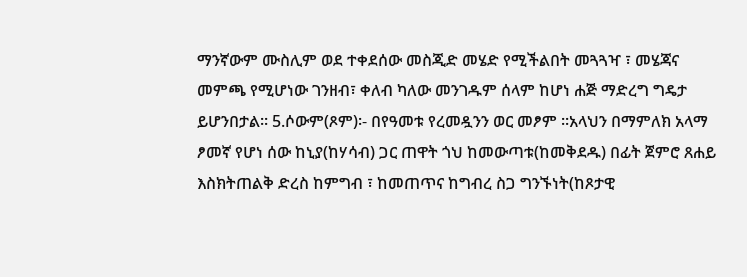ማንኛውም ሙስሊም ወደ ተቀደሰው መስጂድ መሄድ የሚችልበት መጓጓዣ ፣ መሄጃና መምጫ የሚሆነው ገንዘብ፣ ቀለብ ካለው መንገዱም ሰላም ከሆነ ሐጅ ማድረግ ግዴታ ይሆንበታል፡፡ 5.ሶውም(ጾም)፡- በየዓመቱ የረመዷንን ወር መፆም ፡፡አላህን በማምለክ አላማ ፆመኛ የሆነ ሰው ከኒያ(ከሃሳብ) ጋር ጠዋት ጎህ ከመውጣቱ(ከመቅደዱ) በፊት ጀምሮ ጸሐይ እስክትጠልቅ ድረስ ከምግብ ፣ ከመጠጥና ከግብረ ስጋ ግንኙነት(ከጾታዊ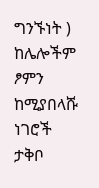ግንኙነት ) ከሌሎችም ፆምን ከሚያበላሹ ነገሮች ታቅቦ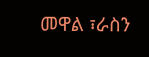መዋል ፣ራስን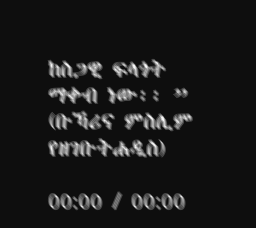ከስጋዊ ፍላጎት ማቀብ ነው፡፡ ” (ቡኻሪና ምስሊም የዘገቡትሐዲስ)

00:00 / 00:00